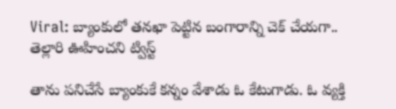Viral: బ్యాంకులో తనఖా పెట్టిన బంగారాన్ని చెక్ చేయగా.. తెల్లారి ఊహించని ట్విస్ట్

తాను పనిచేసే బ్యాంకుకే కన్నం వేశాడు ఓ కేటుగాడు. ఓ వ్యక్తి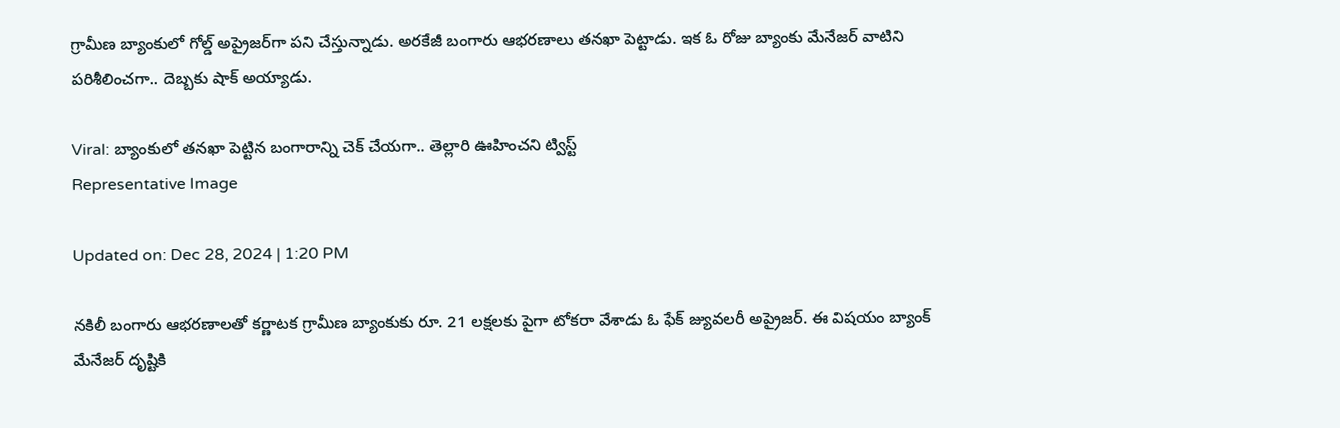గ్రామీణ బ్యాంకులో గోల్డ్ అప్రైజర్‌గా పని చేస్తున్నాడు. అరకేజీ బంగారు ఆభరణాలు తనఖా పెట్టాడు. ఇక ఓ రోజు బ్యాంకు మేనేజర్ వాటిని పరిశీలించగా.. దెబ్బకు షాక్ అయ్యాడు.

Viral: బ్యాంకులో తనఖా పెట్టిన బంగారాన్ని చెక్ చేయగా.. తెల్లారి ఊహించని ట్విస్ట్
Representative Image

Updated on: Dec 28, 2024 | 1:20 PM

నకిలీ బంగారు ఆభరణాలతో కర్ణాటక గ్రామీణ బ్యాంకుకు రూ. 21 లక్షలకు పైగా టోకరా వేశాడు ఓ ఫేక్ జ్యువలరీ అప్రైజర్. ఈ విషయం బ్యాంక్ మేనేజర్ దృష్టికి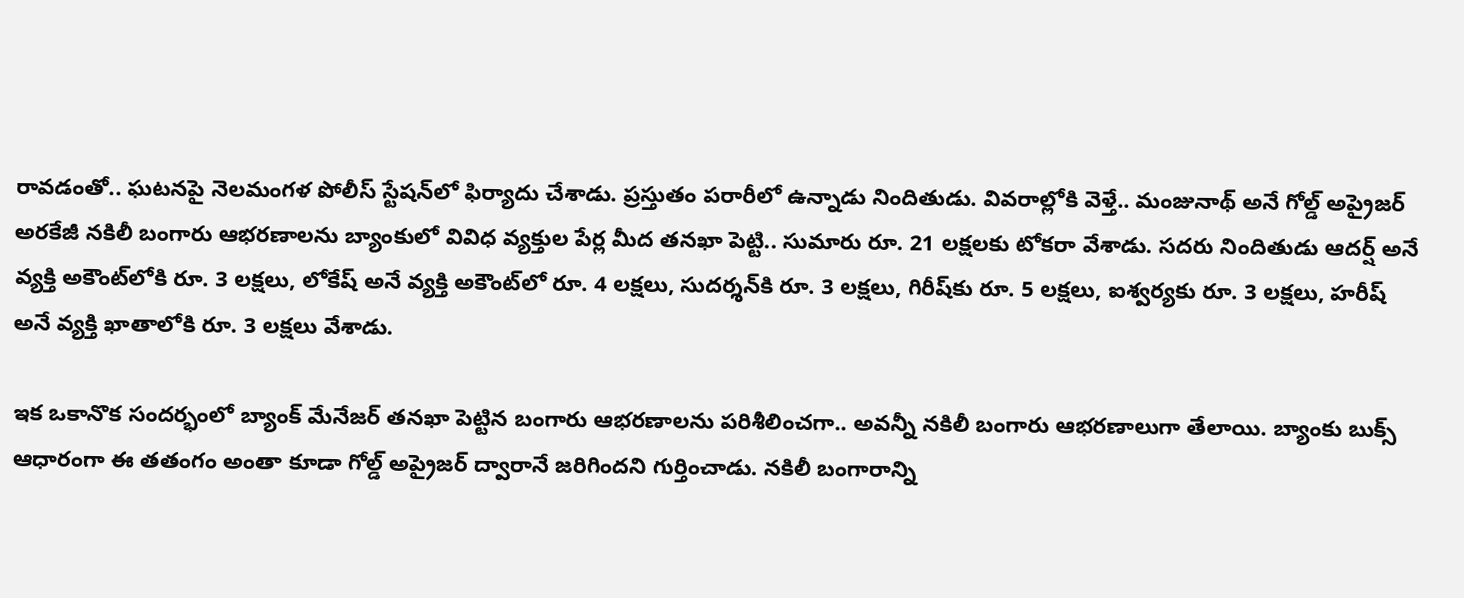రావడంతో.. ఘటనపై నెలమంగళ పోలీస్ స్టేషన్‌లో ఫిర్యాదు చేశాడు. ప్రస్తుతం పరారీలో ఉన్నాడు నిందితుడు. వివరాల్లోకి వెళ్తే.. మంజునాథ్ అనే గోల్డ్ అప్రైజర్ అరకేజీ నకిలీ బంగారు ఆభరణాలను బ్యాంకులో వివిధ వ్యక్తుల పేర్ల మీద తనఖా పెట్టి.. సుమారు రూ. 21 లక్షలకు టోకరా వేశాడు. సదరు నిందితుడు ఆదర్ష్ అనే వ్యక్తి అకౌంట్‌లోకి రూ. 3 లక్షలు, లోకేష్ అనే వ్యక్తి అకౌంట్‌లో రూ. 4 లక్షలు, సుదర్శన్‌కి రూ. 3 లక్షలు, గిరీష్‌కు రూ. 5 లక్షలు, ఐశ్వర్యకు రూ. 3 లక్షలు, హరీష్ అనే వ్యక్తి ఖాతాలోకి రూ. 3 లక్షలు వేశాడు.

ఇక ఒకానొక సందర్భంలో బ్యాంక్ మేనేజర్ తనఖా పెట్టిన బంగారు ఆభరణాలను పరిశీలించగా.. అవన్నీ నకిలీ బంగారు ఆభరణాలుగా తేలాయి. బ్యాంకు బుక్స్ ఆధారంగా ఈ తతంగం అంతా కూడా గోల్డ్ అప్రైజర్ ద్వారానే జరిగిందని గుర్తించాడు. నకిలీ బంగారాన్ని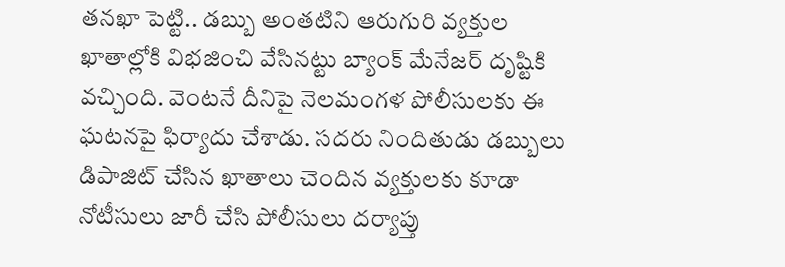తనఖా పెట్టి.. డబ్బు అంతటిని ఆరుగురి వ్యక్తుల ఖాతాల్లోకి విభజించి వేసినట్టు బ్యాంక్ మేనేజర్ దృష్టికి వచ్చింది. వెంటనే దీనిపై నెలమంగళ పోలీసులకు ఈ ఘటనపై ఫిర్యాదు చేశాడు. సదరు నిందితుడు డబ్బులు డిపాజిట్ చేసిన ఖాతాలు చెందిన వ్యక్తులకు కూడా నోటీసులు జారీ చేసి పోలీసులు దర్యాప్తు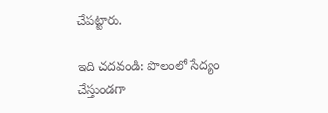చేపట్టారు.

ఇది చదవండి: పొలంలో సేద్యం చేస్తుండగా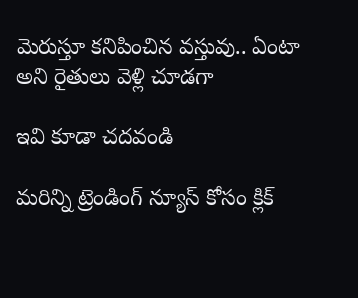మెరుస్తూ కనిపించిన వస్తువు.. ఏంటా అని రైతులు వెళ్లి చూడగా

ఇవి కూడా చదవండి

మరిన్ని ట్రెండింగ్ న్యూస్ కోసం క్లిక్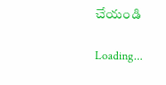చేయండి

Loading...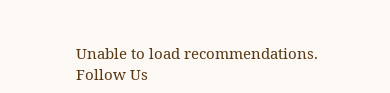Unable to load recommendations.
Follow Us